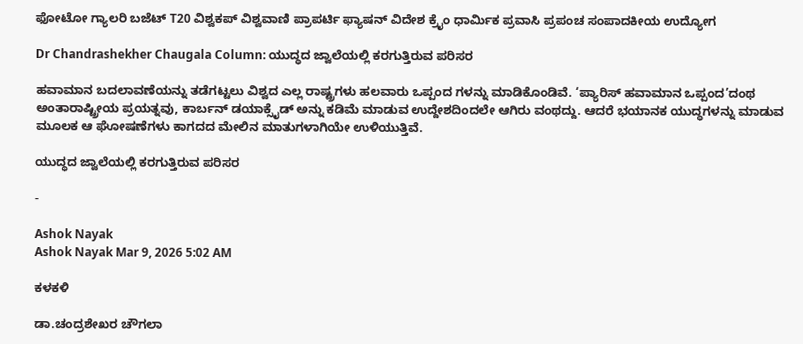ಫೋಟೋ ಗ್ಯಾಲರಿ ಬಜೆಟ್ T20 ವಿಶ್ವಕಪ್ ವಿಶ್ವವಾಣಿ ಪ್ರಾಪರ್ಟಿ ಫ್ಯಾಷನ್ ವಿದೇಶ ಕ್ರೈಂ ಧಾರ್ಮಿಕ ಪ್ರವಾಸಿ ಪ್ರಪಂಚ ಸಂಪಾದಕೀಯ ಉದ್ಯೋಗ

Dr Chandrashekher Chaugala Column: ಯುದ್ಧದ ಜ್ವಾಲೆಯಲ್ಲಿ ಕರಗುತ್ತಿರುವ ಪರಿಸರ

ಹವಾಮಾನ ಬದಲಾವಣೆಯನ್ನು ತಡೆಗಟ್ಟಲು ವಿಶ್ವದ ಎಲ್ಲ ರಾಷ್ಟ್ರಗಳು ಹಲವಾರು ಒಪ್ಪಂದ ಗಳನ್ನು ಮಾಡಿಕೊಂಡಿವೆ. ‘ಪ್ಯಾರಿಸ್ ಹವಾಮಾನ ಒಪ್ಪಂದ’ದಂಥ ಅಂತಾರಾಷ್ಟ್ರೀಯ ಪ್ರಯತ್ನವು, ಕಾರ್ಬನ್ ಡಯಾಕ್ಸೈಡ್ ಅನ್ನು ಕಡಿಮೆ ಮಾಡುವ ಉದ್ದೇಶದಿಂದಲೇ ಆಗಿರು ವಂಥದ್ದು. ಆದರೆ ಭಯಾನಕ ಯುದ್ಧಗಳನ್ನು ಮಾಡುವ ಮೂಲಕ ಆ ಘೋಷಣೆಗಳು ಕಾಗದದ ಮೇಲಿನ ಮಾತುಗಳಾಗಿಯೇ ಉಳಿಯುತ್ತಿವೆ.

ಯುದ್ಧದ ಜ್ವಾಲೆಯಲ್ಲಿ ಕರಗುತ್ತಿರುವ ಪರಿಸರ

-

Ashok Nayak
Ashok Nayak Mar 9, 2026 5:02 AM

ಕಳಕಳಿ

ಡಾ.ಚಂದ್ರಶೇಖರ ಚೌಗಲಾ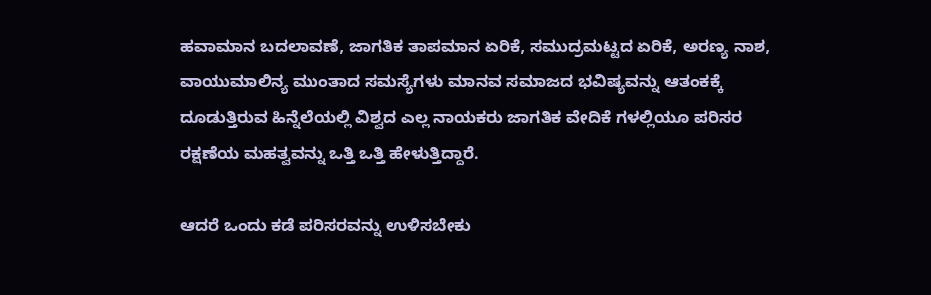ಹವಾಮಾನ ಬದಲಾವಣೆ, ಜಾಗತಿಕ ತಾಪಮಾನ ಏರಿಕೆ, ಸಮುದ್ರಮಟ್ಟದ ಏರಿಕೆ, ಅರಣ್ಯ ನಾಶ, ವಾಯುಮಾಲಿನ್ಯ ಮುಂತಾದ ಸಮಸ್ಯೆಗಳು ಮಾನವ ಸಮಾಜದ ಭವಿಷ್ಯವನ್ನು ಆತಂಕಕ್ಕೆ ದೂಡುತ್ತಿರುವ ಹಿನ್ನೆಲೆಯಲ್ಲಿ ವಿಶ್ವದ ಎಲ್ಲ ನಾಯಕರು ಜಾಗತಿಕ ವೇದಿಕೆ ಗಳಲ್ಲಿಯೂ ಪರಿಸರ ರಕ್ಷಣೆಯ ಮಹತ್ವವನ್ನು ಒತ್ತಿ ಒತ್ತಿ ಹೇಳುತ್ತಿದ್ದಾರೆ.

ಆದರೆ ಒಂದು ಕಡೆ ಪರಿಸರವನ್ನು ಉಳಿಸಬೇಕು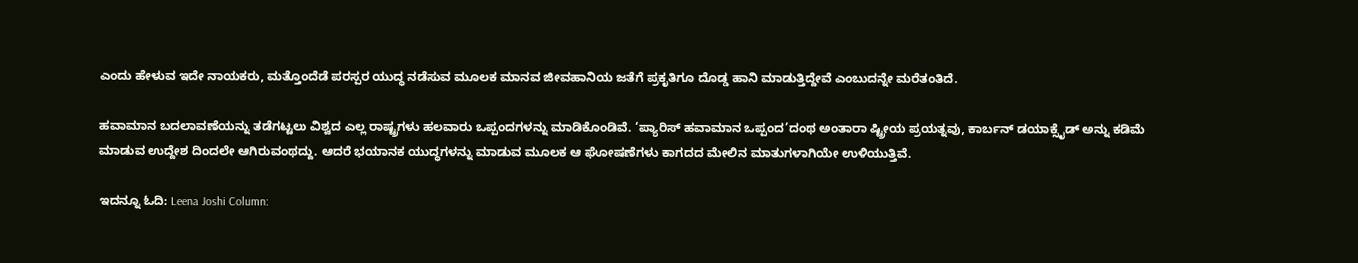ಎಂದು ಹೇಳುವ ಇದೇ ನಾಯಕರು, ಮತ್ತೊಂದೆಡೆ ಪರಸ್ಪರ ಯುದ್ಧ ನಡೆಸುವ ಮೂಲಕ ಮಾನವ ಜೀವಹಾನಿಯ ಜತೆಗೆ ಪ್ರಕೃತಿಗೂ ದೊಡ್ಡ ಹಾನಿ ಮಾಡುತ್ತಿದ್ದೇವೆ ಎಂಬುದನ್ನೇ ಮರೆತಂತಿದೆ.

ಹವಾಮಾನ ಬದಲಾವಣೆಯನ್ನು ತಡೆಗಟ್ಟಲು ವಿಶ್ವದ ಎಲ್ಲ ರಾಷ್ಟ್ರಗಳು ಹಲವಾರು ಒಪ್ಪಂದಗಳನ್ನು ಮಾಡಿಕೊಂಡಿವೆ. ‘ಪ್ಯಾರಿಸ್ ಹವಾಮಾನ ಒಪ್ಪಂದ’ದಂಥ ಅಂತಾರಾ ಷ್ಟ್ರೀಯ ಪ್ರಯತ್ನವು, ಕಾರ್ಬನ್ ಡಯಾಕ್ಸೈಡ್ ಅನ್ನು ಕಡಿಮೆ ಮಾಡುವ ಉದ್ದೇಶ ದಿಂದಲೇ ಆಗಿರುವಂಥದ್ದು. ಆದರೆ ಭಯಾನಕ ಯುದ್ಧಗಳನ್ನು ಮಾಡುವ ಮೂಲಕ ಆ ಘೋಷಣೆಗಳು ಕಾಗದದ ಮೇಲಿನ ಮಾತುಗಳಾಗಿಯೇ ಉಳಿಯುತ್ತಿವೆ.

ಇದನ್ನೂ ಓದಿ: Leena Joshi Column: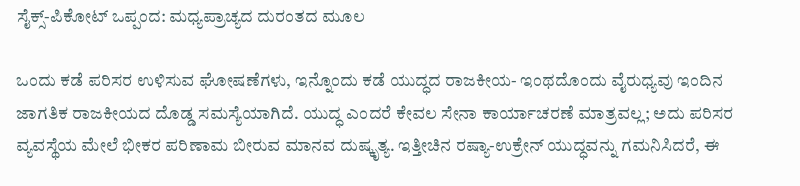ಸೈಕ್ಸ್-ಪಿಕೋಟ್‌ ಒಪ್ಪಂದ: ಮಧ್ಯಪ್ರಾಚ್ಯದ ದುರಂತದ ಮೂಲ

ಒಂದು ಕಡೆ ಪರಿಸರ ಉಳಿಸುವ ಘೋಷಣೆಗಳು, ಇನ್ನೊಂದು ಕಡೆ ಯುದ್ಧದ ರಾಜಕೀಯ- ಇಂಥದೊಂದು ವೈರುಧ್ಯವು ಇಂದಿನ ಜಾಗತಿಕ ರಾಜಕೀಯದ ದೊಡ್ಡ ಸಮಸ್ಯೆಯಾಗಿದೆ. ಯುದ್ಧ ಎಂದರೆ ಕೇವಲ ಸೇನಾ ಕಾರ್ಯಾಚರಣೆ ಮಾತ್ರವಲ್ಲ; ಅದು ಪರಿಸರ ವ್ಯವಸ್ಥೆಯ ಮೇಲೆ ಭೀಕರ ಪರಿಣಾಮ ಬೀರುವ ಮಾನವ ದುಷ್ಕೃತ್ಯ. ಇತ್ತೀಚಿನ ರಷ್ಯಾ-ಉಕ್ರೇನ್ ಯುದ್ಧವನ್ನು ಗಮನಿಸಿದರೆ, ಈ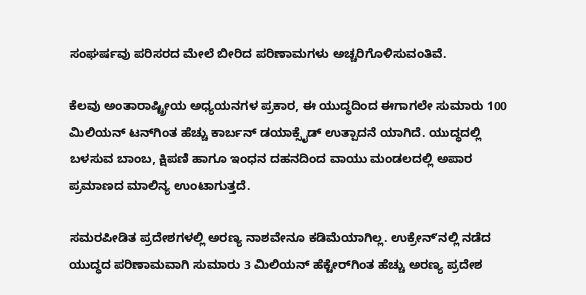ಸಂಘರ್ಷವು ಪರಿಸರದ ಮೇಲೆ ಬೀರಿದ ಪರಿಣಾಮಗಳು ಅಚ್ಚರಿಗೊಳಿಸುವಂತಿವೆ.

ಕೆಲವು ಅಂತಾರಾಷ್ಟ್ರೀಯ ಅಧ್ಯಯನಗಳ ಪ್ರಕಾರ, ಈ ಯುದ್ಧದಿಂದ ಈಗಾಗಲೇ ಸುಮಾರು 100 ಮಿಲಿಯನ್ ಟನ್‌ಗಿಂತ ಹೆಚ್ಚು ಕಾರ್ಬನ್ ಡಯಾಕ್ಸೈಡ್ ಉತ್ಪಾದನೆ ಯಾಗಿದೆ. ಯುದ್ಧದಲ್ಲಿ ಬಳಸುವ ಬಾಂಬ, ಕ್ಷಿಪಣಿ ಹಾಗೂ ಇಂಧನ ದಹನದಿಂದ ವಾಯು ಮಂಡಲದಲ್ಲಿ ಅಪಾರ ಪ್ರಮಾಣದ ಮಾಲಿನ್ಯ ಉಂಟಾಗುತ್ತದೆ.

ಸಮರಪೀಡಿತ ಪ್ರದೇಶಗಳಲ್ಲಿ ಅರಣ್ಯ ನಾಶವೇನೂ ಕಡಿಮೆಯಾಗಿಲ್ಲ. ಉಕ್ರೇನ್ʼನಲ್ಲಿ ನಡೆದ ಯುದ್ಧದ ಪರಿಣಾಮವಾಗಿ ಸುಮಾರು 3 ಮಿಲಿಯನ್ ಹೆಕ್ಟೇರ್‌ಗಿಂತ ಹೆಚ್ಚು ಅರಣ್ಯ ಪ್ರದೇಶ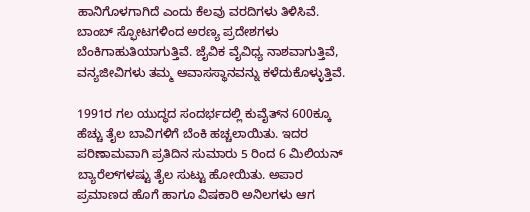ಹಾನಿಗೊಳಗಾಗಿದೆ ಎಂದು ಕೆಲವು ವರದಿಗಳು ತಿಳಿಸಿವೆ. ಬಾಂಬ್ ಸ್ಫೋಟಗಳಿಂದ ಅರಣ್ಯ ಪ್ರದೇಶಗಳು ಬೆಂಕಿಗಾಹುತಿಯಾಗುತ್ತಿವೆ. ಜೈವಿಕ ವೈವಿಧ್ಯ ನಾಶವಾಗುತ್ತಿವೆ, ವನ್ಯಜೀವಿಗಳು ತಮ್ಮ ಆವಾಸಸ್ಥಾನವನ್ನು ಕಳೆದುಕೊಳ್ಳುತ್ತಿವೆ.

1991ರ ಗಲ ಯುದ್ಧದ ಸಂದರ್ಭದಲ್ಲಿ ಕುವೈತ್‌ನ 600ಕ್ಕೂ ಹೆಚ್ಚು ತೈಲ ಬಾವಿಗಳಿಗೆ ಬೆಂಕಿ ಹಚ್ಚಲಾಯಿತು. ಇದರ ಪರಿಣಾಮವಾಗಿ ಪ್ರತಿದಿನ ಸುಮಾರು 5 ರಿಂದ 6 ಮಿಲಿಯನ್ ಬ್ಯಾರೆಲ್‌ಗಳಷ್ಟು ತೈಲ ಸುಟ್ಟು ಹೋಯಿತು. ಅಪಾರ ಪ್ರಮಾಣದ ಹೊಗೆ ಹಾಗೂ ವಿಷಕಾರಿ ಅನಿಲಗಳು ಆಗ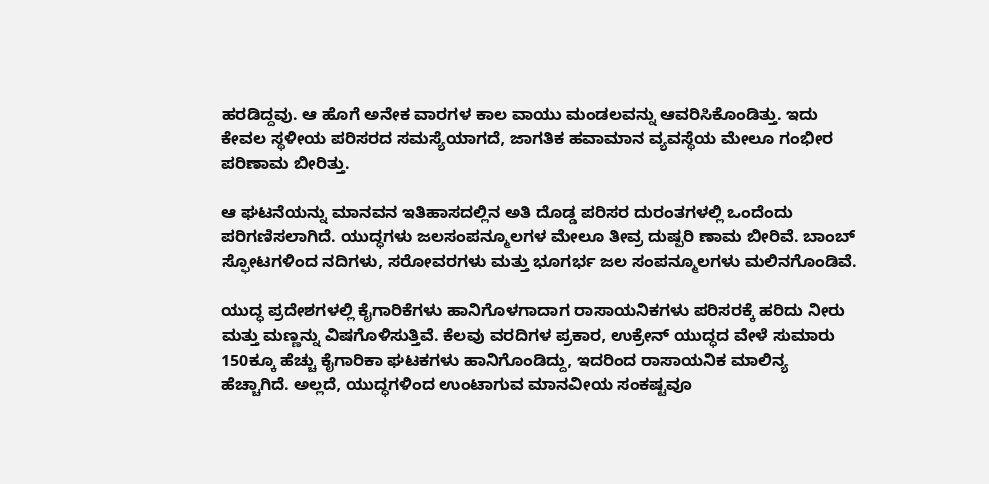ಹರಡಿದ್ದವು. ಆ ಹೊಗೆ ಅನೇಕ ವಾರಗಳ ಕಾಲ ವಾಯು ಮಂಡಲವನ್ನು ಆವರಿಸಿಕೊಂಡಿತ್ತು. ಇದು ಕೇವಲ ಸ್ಥಳೀಯ ಪರಿಸರದ ಸಮಸ್ಯೆಯಾಗದೆ, ಜಾಗತಿಕ ಹವಾಮಾನ ವ್ಯವಸ್ಥೆಯ ಮೇಲೂ ಗಂಭೀರ ಪರಿಣಾಮ ಬೀರಿತ್ತು.

ಆ ಘಟನೆಯನ್ನು ಮಾನವನ ಇತಿಹಾಸದಲ್ಲಿನ ಅತಿ ದೊಡ್ಡ ಪರಿಸರ ದುರಂತಗಳಲ್ಲಿ ಒಂದೆಂದು ಪರಿಗಣಿಸಲಾಗಿದೆ. ಯುದ್ಧಗಳು ಜಲಸಂಪನ್ಮೂಲಗಳ ಮೇಲೂ ತೀವ್ರ ದುಷ್ಪರಿ ಣಾಮ ಬೀರಿವೆ. ಬಾಂಬ್ ಸ್ಫೋಟಗಳಿಂದ ನದಿಗಳು, ಸರೋವರಗಳು ಮತ್ತು ಭೂಗರ್ಭ ಜಲ ಸಂಪನ್ಮೂಲಗಳು ಮಲಿನಗೊಂಡಿವೆ.

ಯುದ್ಧ ಪ್ರದೇಶಗಳಲ್ಲಿ ಕೈಗಾರಿಕೆಗಳು ಹಾನಿಗೊಳಗಾದಾಗ ರಾಸಾಯನಿಕಗಳು ಪರಿಸರಕ್ಕೆ ಹರಿದು ನೀರು ಮತ್ತು ಮಣ್ಣನ್ನು ವಿಷಗೊಳಿಸುತ್ತಿವೆ. ಕೆಲವು ವರದಿಗಳ ಪ್ರಕಾರ, ಉಕ್ರೇನ್ ಯುದ್ಧದ ವೇಳೆ ಸುಮಾರು 150ಕ್ಕೂ ಹೆಚ್ಚು ಕೈಗಾರಿಕಾ ಘಟಕಗಳು ಹಾನಿಗೊಂಡಿದ್ದು, ಇದರಿಂದ ರಾಸಾಯನಿಕ ಮಾಲಿನ್ಯ ಹೆಚ್ಚಾಗಿದೆ. ಅಲ್ಲದೆ, ಯುದ್ಧಗಳಿಂದ ಉಂಟಾಗುವ ಮಾನವೀಯ ಸಂಕಷ್ಟವೂ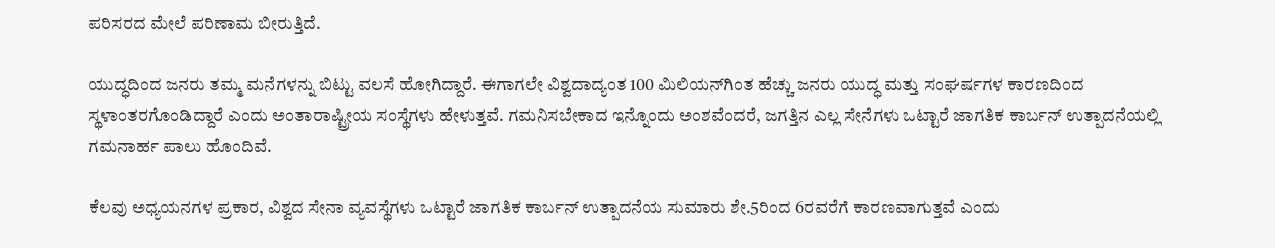ಪರಿಸರದ ಮೇಲೆ ಪರಿಣಾಮ ಬೀರುತ್ತಿದೆ.

ಯುದ್ಧದಿಂದ ಜನರು ತಮ್ಮ ಮನೆಗಳನ್ನು ಬಿಟ್ಟು ವಲಸೆ ಹೋಗಿದ್ದಾರೆ. ಈಗಾಗಲೇ ವಿಶ್ವದಾದ್ಯಂತ 100 ಮಿಲಿಯನ್‌ಗಿಂತ ಹೆಚ್ಚು ಜನರು ಯುದ್ಧ ಮತ್ತು ಸಂಘರ್ಷಗಳ ಕಾರಣದಿಂದ ಸ್ಥಳಾಂತರಗೊಂಡಿದ್ದಾರೆ ಎಂದು ಅಂತಾರಾಷ್ಟ್ರೀಯ ಸಂಸ್ಥೆಗಳು ಹೇಳುತ್ತವೆ. ಗಮನಿಸಬೇಕಾದ ಇನ್ನೊಂದು ಅಂಶವೆಂದರೆ, ಜಗತ್ತಿನ ಎಲ್ಲ ಸೇನೆಗಳು ಒಟ್ಟಾರೆ ಜಾಗತಿಕ ಕಾರ್ಬನ್ ಉತ್ಪಾದನೆಯಲ್ಲಿ ಗಮನಾರ್ಹ ಪಾಲು ಹೊಂದಿವೆ.

ಕೆಲವು ಅಧ್ಯಯನಗಳ ಪ್ರಕಾರ, ವಿಶ್ವದ ಸೇನಾ ವ್ಯವಸ್ಥೆಗಳು ಒಟ್ಟಾರೆ ಜಾಗತಿಕ ಕಾರ್ಬನ್ ಉತ್ಪಾದನೆಯ ಸುಮಾರು ಶೇ.5ರಿಂದ 6ರವರೆಗೆ ಕಾರಣವಾಗುತ್ತವೆ ಎಂದು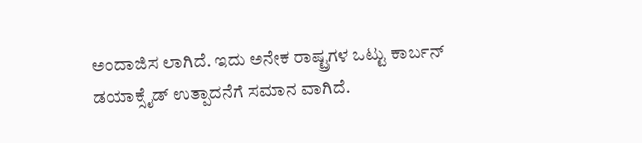ಅಂದಾಜಿಸ ಲಾಗಿದೆ. ಇದು ಅನೇಕ ರಾಷ್ಟ್ರಗಳ ಒಟ್ಟು ಕಾರ್ಬನ್ ಡಯಾಕ್ಸೈಡ್ ಉತ್ಪಾದನೆಗೆ ಸಮಾನ ವಾಗಿದೆ.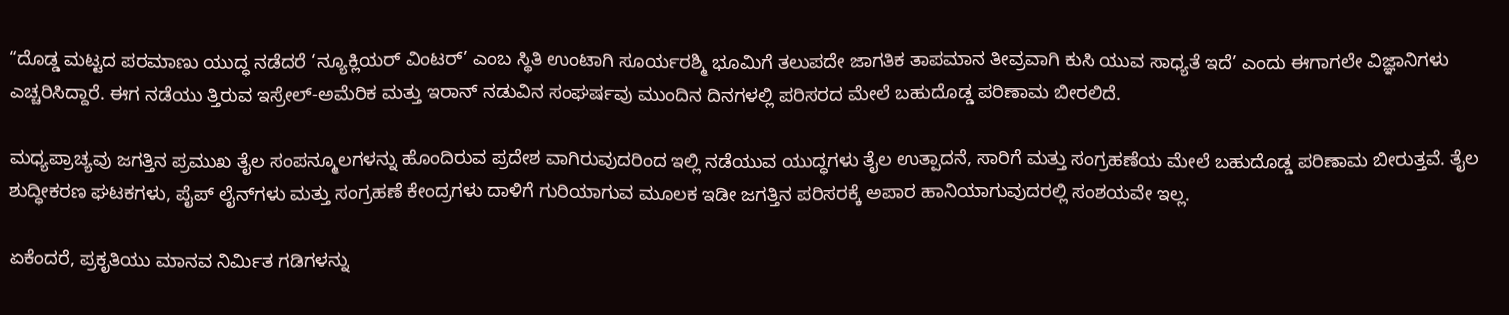“ದೊಡ್ಡ ಮಟ್ಟದ ಪರಮಾಣು ಯುದ್ಧ ನಡೆದರೆ ‘ನ್ಯೂಕ್ಲಿಯರ್ ವಿಂಟರ್’ ಎಂಬ ಸ್ಥಿತಿ ಉಂಟಾಗಿ ಸೂರ್ಯರಶ್ಮಿ ಭೂಮಿಗೆ ತಲುಪದೇ ಜಾಗತಿಕ ತಾಪಮಾನ ತೀವ್ರವಾಗಿ ಕುಸಿ ಯುವ ಸಾಧ್ಯತೆ ಇದೆ’ ಎಂದು ಈಗಾಗಲೇ ವಿಜ್ಞಾನಿಗಳು ಎಚ್ಚರಿಸಿದ್ದಾರೆ. ಈಗ ನಡೆಯು ತ್ತಿರುವ ಇಸ್ರೇಲ್-ಅಮೆರಿಕ ಮತ್ತು ಇರಾನ್ ನಡುವಿನ ಸಂಘರ್ಷವು ಮುಂದಿನ ದಿನಗಳಲ್ಲಿ ಪರಿಸರದ ಮೇಲೆ ಬಹುದೊಡ್ಡ ಪರಿಣಾಮ ಬೀರಲಿದೆ.

ಮಧ್ಯಪ್ರಾಚ್ಯವು ಜಗತ್ತಿನ ಪ್ರಮುಖ ತೈಲ ಸಂಪನ್ಮೂಲಗಳನ್ನು ಹೊಂದಿರುವ ಪ್ರದೇಶ ವಾಗಿರುವುದರಿಂದ ಇಲ್ಲಿ ನಡೆಯುವ ಯುದ್ಧಗಳು ತೈಲ ಉತ್ಪಾದನೆ, ಸಾರಿಗೆ ಮತ್ತು ಸಂಗ್ರಹಣೆಯ ಮೇಲೆ ಬಹುದೊಡ್ಡ ಪರಿಣಾಮ ಬೀರುತ್ತವೆ. ತೈಲ ಶುದ್ಧೀಕರಣ ಘಟಕಗಳು, ಪೈಪ್ ಲೈನ್‌ಗಳು ಮತ್ತು ಸಂಗ್ರಹಣೆ ಕೇಂದ್ರಗಳು ದಾಳಿಗೆ ಗುರಿಯಾಗುವ ಮೂಲಕ ಇಡೀ ಜಗತ್ತಿನ ಪರಿಸರಕ್ಕೆ ಅಪಾರ ಹಾನಿಯಾಗುವುದರಲ್ಲಿ ಸಂಶಯವೇ ಇಲ್ಲ.

ಏಕೆಂದರೆ, ಪ್ರಕೃತಿಯು ಮಾನವ ನಿರ್ಮಿತ ಗಡಿಗಳನ್ನು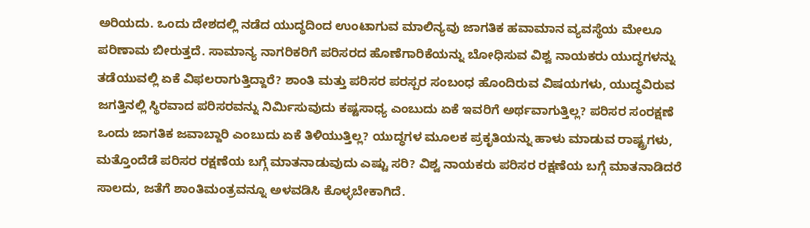ಅರಿಯದು. ಒಂದು ದೇಶದಲ್ಲಿ ನಡೆದ ಯುದ್ಧದಿಂದ ಉಂಟಾಗುವ ಮಾಲಿನ್ಯವು ಜಾಗತಿಕ ಹವಾಮಾನ ವ್ಯವಸ್ಥೆಯ ಮೇಲೂ ಪರಿಣಾಮ ಬೀರುತ್ತದೆ. ಸಾಮಾನ್ಯ ನಾಗರಿಕರಿಗೆ ಪರಿಸರದ ಹೊಣೆಗಾರಿಕೆಯನ್ನು ಬೋಧಿಸುವ ವಿಶ್ವ ನಾಯಕರು ಯುದ್ಧಗಳನ್ನು ತಡೆಯುವಲ್ಲಿ ಏಕೆ ವಿಫಲರಾಗುತ್ತಿದ್ದಾರೆ? ಶಾಂತಿ ಮತ್ತು ಪರಿಸರ ಪರಸ್ಪರ ಸಂಬಂಧ ಹೊಂದಿರುವ ವಿಷಯಗಳು, ಯುದ್ಧವಿರುವ ಜಗತ್ತಿನಲ್ಲಿ ಸ್ಥಿರವಾದ ಪರಿಸರವನ್ನು ನಿರ್ಮಿಸುವುದು ಕಷ್ಟಸಾಧ್ಯ ಎಂಬುದು ಏಕೆ ಇವರಿಗೆ ಅರ್ಥವಾಗುತ್ತಿಲ್ಲ? ಪರಿಸರ ಸಂರಕ್ಷಣೆ ಒಂದು ಜಾಗತಿಕ ಜವಾಬ್ದಾರಿ ಎಂಬುದು ಏಕೆ ತಿಳಿಯುತ್ತಿಲ್ಲ? ಯುದ್ಧಗಳ ಮೂಲಕ ಪ್ರಕೃತಿಯನ್ನು ಹಾಳು ಮಾಡುವ ರಾಷ್ಟ್ರಗಳು, ಮತ್ತೊಂದೆಡೆ ಪರಿಸರ ರಕ್ಷಣೆಯ ಬಗ್ಗೆ ಮಾತನಾಡುವುದು ಎಷ್ಟು ಸರಿ? ವಿಶ್ವ ನಾಯಕರು ಪರಿಸರ ರಕ್ಷಣೆಯ ಬಗ್ಗೆ ಮಾತನಾಡಿದರೆ ಸಾಲದು, ಜತೆಗೆ ಶಾಂತಿಮಂತ್ರವನ್ನೂ ಅಳವಡಿಸಿ ಕೊಳ್ಳಬೇಕಾಗಿದೆ.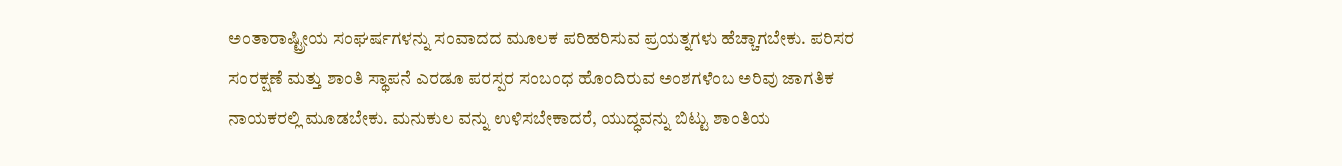ಅಂತಾರಾಷ್ಟ್ರೀಯ ಸಂಘರ್ಷಗಳನ್ನು ಸಂವಾದದ ಮೂಲಕ ಪರಿಹರಿಸುವ ಪ್ರಯತ್ನಗಳು ಹೆಚ್ಚಾಗಬೇಕು. ಪರಿಸರ ಸಂರಕ್ಷಣೆ ಮತ್ತು ಶಾಂತಿ ಸ್ಥಾಪನೆ ಎರಡೂ ಪರಸ್ಪರ ಸಂಬಂಧ ಹೊಂದಿರುವ ಅಂಶಗಳೆಂಬ ಅರಿವು ಜಾಗತಿಕ ನಾಯಕರಲ್ಲಿ ಮೂಡಬೇಕು. ಮನುಕುಲ ವನ್ನು ಉಳಿಸಬೇಕಾದರೆ, ಯುದ್ಧವನ್ನು ಬಿಟ್ಟು ಶಾಂತಿಯ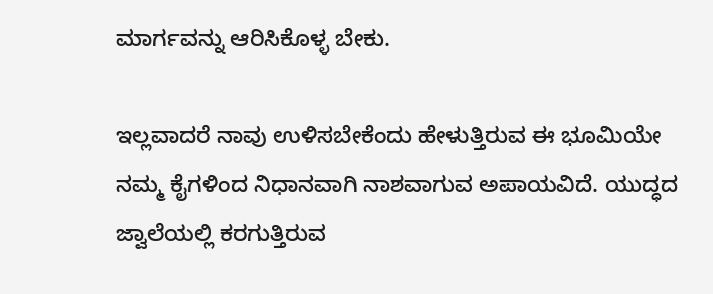ಮಾರ್ಗವನ್ನು ಆರಿಸಿಕೊಳ್ಳ ಬೇಕು.

ಇಲ್ಲವಾದರೆ ನಾವು ಉಳಿಸಬೇಕೆಂದು ಹೇಳುತ್ತಿರುವ ಈ ಭೂಮಿಯೇ ನಮ್ಮ ಕೈಗಳಿಂದ ನಿಧಾನವಾಗಿ ನಾಶವಾಗುವ ಅಪಾಯವಿದೆ. ಯುದ್ಧದ ಜ್ವಾಲೆಯಲ್ಲಿ ಕರಗುತ್ತಿರುವ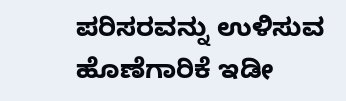ಪರಿಸರವನ್ನು ಉಳಿಸುವ ಹೊಣೆಗಾರಿಕೆ ಇಡೀ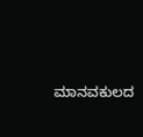ಮಾನವಕುಲದ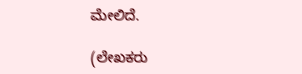ಮೇಲಿದೆ.

(ಲೇಖಕರು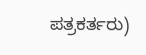ಪತ್ರಕರ್ತರು)